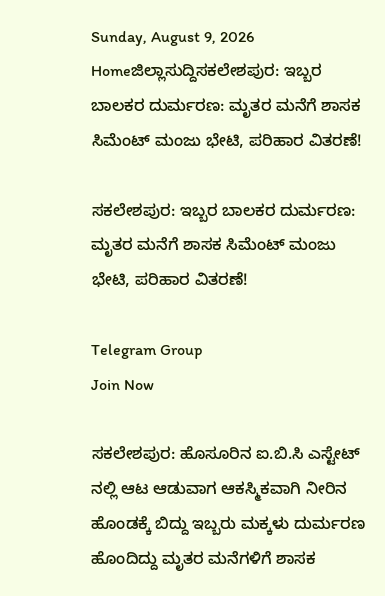Sunday, August 9, 2026
Homeಜಿಲ್ಲಾಸುದ್ದಿಸಕಲೇಶಪುರ: ಇಬ್ಬರ ಬಾಲಕರ ದುರ್ಮರಣ: ಮೃತರ ಮನೆಗೆ ಶಾಸಕ ಸಿಮೆಂಟ್‌ ಮಂಜು ಭೇಟಿ, ಪರಿಹಾರ ವಿತರಣೆ!

ಸಕಲೇಶಪುರ: ಇಬ್ಬರ ಬಾಲಕರ ದುರ್ಮರಣ: ಮೃತರ ಮನೆಗೆ ಶಾಸಕ ಸಿಮೆಂಟ್‌ ಮಂಜು ಭೇಟಿ, ಪರಿಹಾರ ವಿತರಣೆ!

Telegram Group
Join Now

ಸಕಲೇಶಪುರ: ಹೊಸೂರಿನ ಐ.ಬಿ.ಸಿ ಎಸ್ಟೇಟ್‌ ನಲ್ಲಿ ಆಟ ಆಡುವಾಗ ಆಕಸ್ಮಿಕವಾಗಿ ನೀರಿನ ಹೊಂಡಕ್ಕೆ ಬಿದ್ದು ಇಬ್ಬರು ಮಕ್ಕಳು ದುರ್ಮರಣ ಹೊಂದಿದ್ದು ಮೃತರ ಮನೆಗಳಿಗೆ ಶಾಸಕ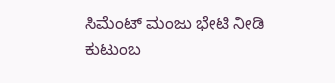ಸಿಮೆಂಟ್‌ ಮಂಜು ಭೇಟಿ ನೀಡಿ ಕುಟುಂಬ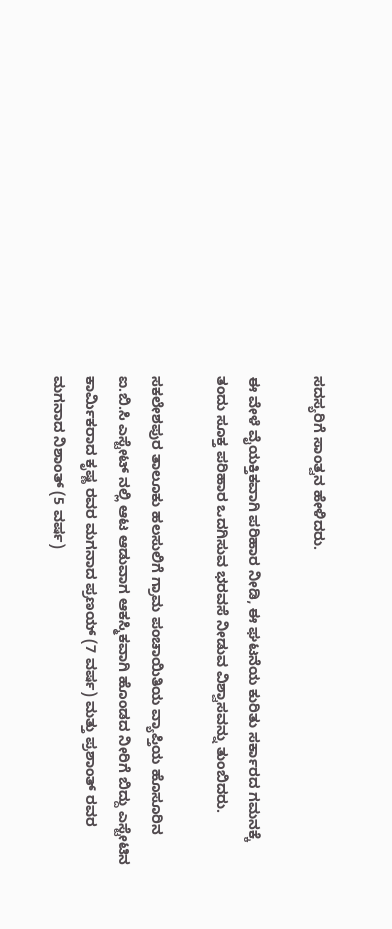ಸದಸ್ಯರಿಗೆ ಸಾಂತ್ವನ ಹೇಳಿದರು.

ಈ ವೇಳೆ ವೈಯಕ್ತಿಕವಾಗಿ ಪರಿಹಾರ ನೀಡಿ, ಈ ಘಟನೆಯ ಕುರಿತು ಸರ್ಕಾರದ ಗಮನಕ್ಕೆ ತಂದು ಸೂಕ್ತ ಪರಿಹಾರ ಒದಗಿಸುವ ಭರವಸೆ ನೀಡುವ ವಿಶ್ವಾಸವನ್ನು ತುಂಬಿದರು.

ಸಕಲೇಶಪುರ ತಾಲೂಕು ಹಲಸುಲಿಗೆ ಗ್ರಾಮ ಪಂಚಾಯಿತಿಯ ವ್ಯಾಪ್ತಿಯ ಹೊಸೂರಿನ ಐ.ಬಿ.ಸಿ ಎಸ್ಟೇಟ್‌ ನಲ್ಲಿ ಆಟ ಆಡುವಾಗ ಆಕಸ್ಮಿಕವಾಗಿ ಹೊಂಡದ ನೀರಿಗೆ ಬಿದ್ದು ಎಸ್ಟೇಟಿನ ಕಾರ್ಮಿಕರಾದ ಕೃಷ್ಣ ರವರ ಮಗನಾದ ಪ್ರಣಯ್ (7 ವರ್ಷ) ಮತ್ತು ಪ್ರಶಾಂತ್ ರವರ ಮಗನಾದ ನಿಶಾಂತ್ (5 ವರ್ಷ)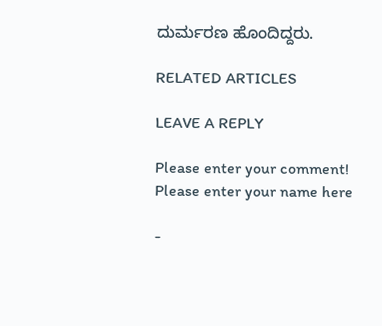ದುರ್ಮರಣ ಹೊಂದಿದ್ದರು.

RELATED ARTICLES

LEAVE A REPLY

Please enter your comment!
Please enter your name here

-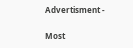Advertisment -

Most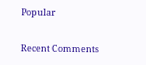Popular

Recent Comments